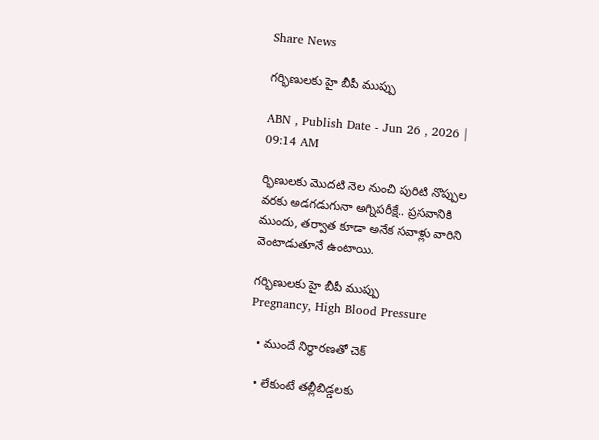Share News

గర్భిణులకు హై బీపీ ముప్పు

ABN , Publish Date - Jun 26 , 2026 | 09:14 AM

ర్భిణులకు మొదటి నెల నుంచి పురిటి నొప్పుల వరకు అడగడుగునా అగ్నిపరీక్షే.. ప్రసవానికి ముందు, తర్వాత కూడా అనేక సవాళ్లు వారిని వెంటాడుతూనే ఉంటాయి.

గర్భిణులకు హై బీపీ ముప్పు
Pregnancy, High Blood Pressure

  • ముందే నిర్ధారణతో చెక్‌

  • లేకుంటే తల్లీబిడ్డలకు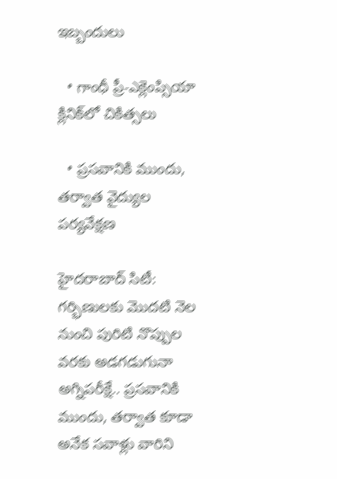ఇబ్బందులు

  • గాంధీ ప్రీ-ఎక్లెంప్సియా క్లినిక్‌లో చికిత్సలు

  • ప్రసవానికి ముందు, తర్వాత వైద్యుల పర్యవేక్షణ

హైదరాబాద్‌ సిటీ: గర్భిణులకు మొదటి నెల నుంచి పురిటి నొప్పుల వరకు అడగడుగునా అగ్నిపరీక్షే.. ప్రసవానికి ముందు, తర్వాత కూడా అనేక సవాళ్లు వారిని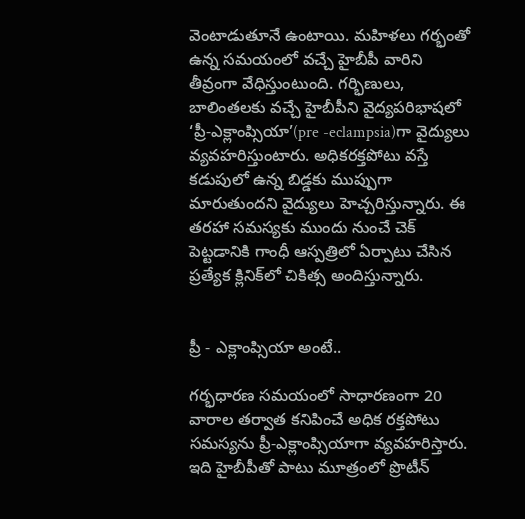వెంటాడుతూనే ఉంటాయి. మహిళలు గర్భంతో ఉన్న సమయంలో వచ్చే హైబీపీ వారిని తీవ్రంగా వేధిస్తుంటుంది. గర్భిణులు, బాలింతలకు వచ్చే హైబీపీని వైద్యపరిభాషలో ‘ప్రీ-ఎక్లాంప్సియా’(pre -eclampsia)గా వైద్యులు వ్యవహరిస్తుంటారు. అధికరక్తపోటు వస్తే కడుపులో ఉన్న బిడ్డకు ముప్పుగా మారుతుందని వైద్యులు హెచ్చరిస్తున్నారు. ఈ తరహా సమస్యకు ముందు నుంచే చెక్‌ పెట్టడానికి గాంధీ ఆస్పత్రిలో ఏర్పాటు చేసిన ప్రత్యేక క్లినిక్‌లో చికిత్స అందిస్తున్నారు.


ప్రీ - ఎక్లాంప్సియా అంటే..

గర్భధారణ సమయంలో సాధారణంగా 20 వారాల తర్వాత కనిపించే అధిక రక్తపోటు సమస్యను ప్రీ-ఎక్లాంప్సియాగా వ్యవహరిస్తారు. ఇది హైబీపీతో పాటు మూత్రంలో ప్రొటీన్‌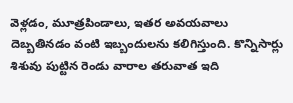వెళ్లడం, మూత్రపిండాలు, ఇతర అవయవాలు దెబ్బతినడం వంటి ఇబ్బందులను కలిగిస్తుంది. కొన్నిసార్లు శిశువు పుట్టిన రెండు వారాల తరువాత ఇది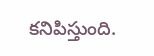కనిపిస్తుంది.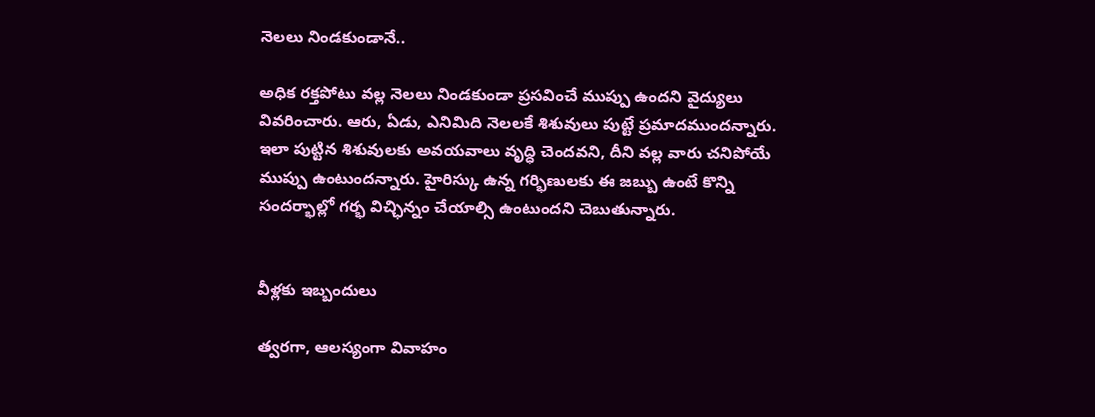నెలలు నిండకుండానే..

అధిక రక్తపోటు వల్ల నెలలు నిండకుండా ప్రసవించే ముప్పు ఉందని వైద్యులు వివరించారు. ఆరు, ఏడు, ఎనిమిది నెలలకే శిశువులు పుట్టే ప్రమాదముందన్నారు. ఇలా పుట్టిన శిశువులకు అవయవాలు వృద్ధి చెందవని, దీని వల్ల వారు చనిపోయే ముప్పు ఉంటుందన్నారు. హైరిస్కు ఉన్న గర్భిణులకు ఈ జబ్బు ఉంటే కొన్ని సందర్భాల్లో గర్భ విచ్ఛిన్నం చేయాల్సి ఉంటుందని చెబుతున్నారు.


వీళ్లకు ఇబ్బందులు

త్వరగా, ఆలస్యంగా వివాహం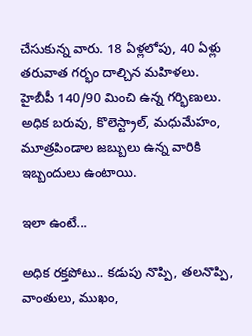చేసుకున్న వారు. 18 ఏళ్లలోపు, 40 ఏళ్లు తరువాత గర్భం దాల్చిన మహిళలు. హైబీపీ 140/90 మించి ఉన్న గర్భిణులు. అధిక బరువు, కొలెస్ట్రాల్‌, మధుమేహం, మూత్రపిండాల జబ్బులు ఉన్న వారికి ఇబ్బందులు ఉంటాయి.

ఇలా ఉంటే...

అధిక రక్తపోటు.. కడుపు నొప్పి, తలనొప్పి, వాంతులు, ముఖం,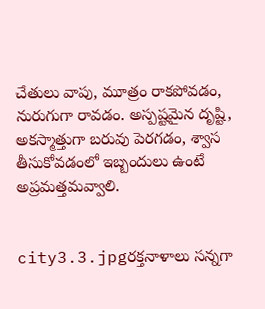చేతులు వాపు, మూత్రం రాకపోవడం, నురుగుగా రావడం. అస్పష్టమైన దృష్టి, అకస్మాత్తుగా బరువు పెరగడం, శ్వాస తీసుకోవడంలో ఇబ్బందులు ఉంటే అప్రమత్తమవ్వాలి.


city3.3.jpgరక్తనాళాలు సన్నగా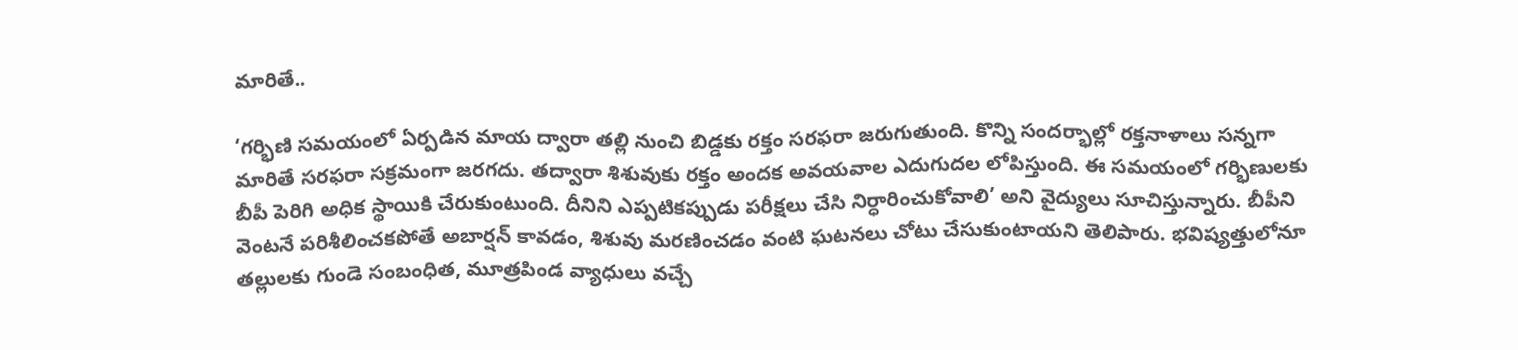మారితే..

‘గర్భిణి సమయంలో ఏర్పడిన మాయ ద్వారా తల్లి నుంచి బిడ్డకు రక్తం సరఫరా జరుగుతుంది. కొన్ని సందర్భాల్లో రక్తనాళాలు సన్నగా మారితే సరఫరా సక్రమంగా జరగదు. తద్వారా శిశువుకు రక్తం అందక అవయవాల ఎదుగుదల లోపిస్తుంది. ఈ సమయంలో గర్భిణులకు బీపీ పెరిగి అధిక స్థాయికి చేరుకుంటుంది. దీనిని ఎప్పటికప్పుడు పరీక్షలు చేసి నిర్ధారించుకోవాలి’ అని వైద్యులు సూచిస్తున్నారు. బీపీని వెంటనే పరిశీలించకపోతే అబార్షన్‌ కావడం, శిశువు మరణించడం వంటి ఘటనలు చోటు చేసుకుంటాయని తెలిపారు. భవిష్యత్తులోనూ తల్లులకు గుండె సంబంధిత, మూత్రపిండ వ్యాధులు వచ్చే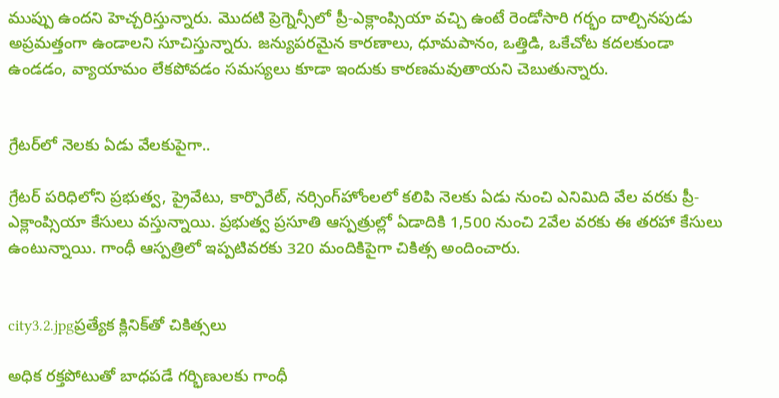ముప్పు ఉందని హెచ్చరిస్తున్నారు. మొదటి ప్రెగ్నెన్సీలో ప్రీ-ఎక్లాంప్సియా వచ్చి ఉంటే రెండోసారి గర్భం దాల్చినపుడు అప్రమత్తంగా ఉండాలని సూచిస్తున్నారు. జన్యుపరమైన కారణాలు, ధూమపానం, ఒత్తిడి, ఒకేచోట కదలకుండా ఉండడం, వ్యాయామం లేకపోవడం సమస్యలు కూడా ఇందుకు కారణమవుతాయని చెబుతున్నారు.


గ్రేటర్‌లో నెలకు ఏడు వేలకుపైగా..

గ్రేటర్‌ పరిధిలోని ప్రభుత్వ, ప్రైవేటు, కార్పొరేట్‌, నర్సింగ్‌హోంలలో కలిపి నెలకు ఏడు నుంచి ఎనిమిది వేల వరకు ప్రీ-ఎక్లాంప్సియా కేసులు వస్తున్నాయి. ప్రభుత్వ ప్రసూతి ఆస్పత్రుల్లో ఏడాదికి 1,500 నుంచి 2వేల వరకు ఈ తరహా కేసులు ఉంటున్నాయి. గాంధీ ఆస్పత్రిలో ఇప్పటివరకు 320 మందికిపైగా చికిత్స అందించారు.


city3.2.jpgప్రత్యేక క్లినిక్‌తో చికిత్సలు

అధిక రక్తపోటుతో బాధపడే గర్భిణులకు గాంధీ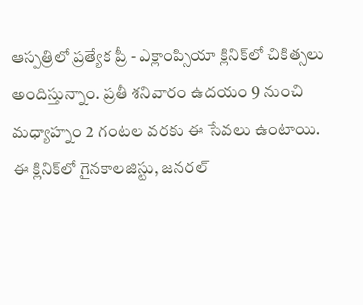ఆస్పత్రిలో ప్రత్యేక ప్రీ - ఎక్లాంప్సియా క్లినిక్‌లో చికిత్సలు అందిస్తున్నాం. ప్రతీ శనివారం ఉదయం 9 నుంచి మధ్యాహ్నం 2 గంటల వరకు ఈ సేవలు ఉంటాయి. ఈ క్లినిక్‌లో గైనకాలజిస్టు, జనరల్‌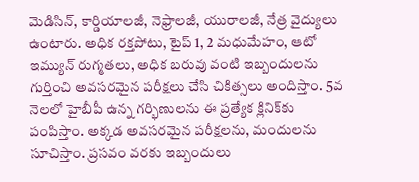మెడిసిన్‌, కార్డియాలజీ, నెఫ్రాలజీ, యురాలజీ, నేత్ర వైద్యులు ఉంటారు. అధిక రక్తపోటు, టైప్‌ 1, 2 మధుమేహం, ఆటో ఇమ్యున్‌ రుగ్మతలు, అధిక బరువు వంటి ఇబ్బందులను గుర్తించి అవసరమైన పరీక్షలు చేసి చికిత్సలు అందిస్తాం. 5వ నెలలో హైబీపీ ఉన్న గర్భిణులను ఈ ప్రత్యేక క్లినిక్‌కు పంపిస్తాం. అక్కడ అవసరమైన పరీక్షలను, మందులను సూచిస్తాం. ప్రసవం వరకు ఇబ్బందులు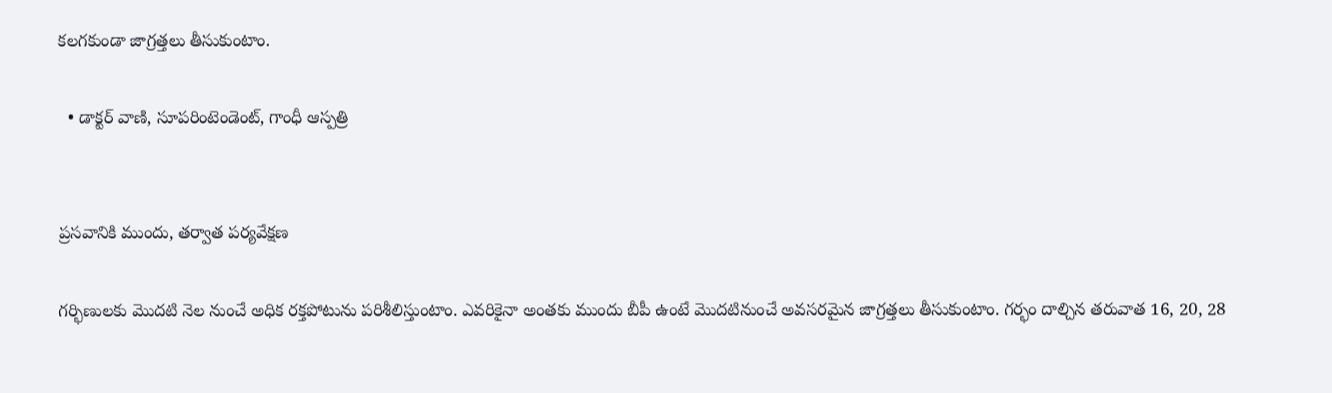కలగకుండా జాగ్రత్తలు తీసుకుంటాం.

  • డాక్టర్‌ వాణి, సూపరింటెండెంట్‌, గాంధీ ఆస్పత్రి


ప్రసవానికి ముందు, తర్వాత పర్యవేక్షణ

గర్భిణులకు మొదటి నెల నుంచే అధిక రక్తపోటును పరిశీలిస్తుంటాం. ఎవరికైనా అంతకు ముందు బీపీ ఉంటే మొదటినుంచే అవసరమైన జాగ్రత్తలు తీసుకుంటాం. గర్భం దాల్చిన తరువాత 16, 20, 28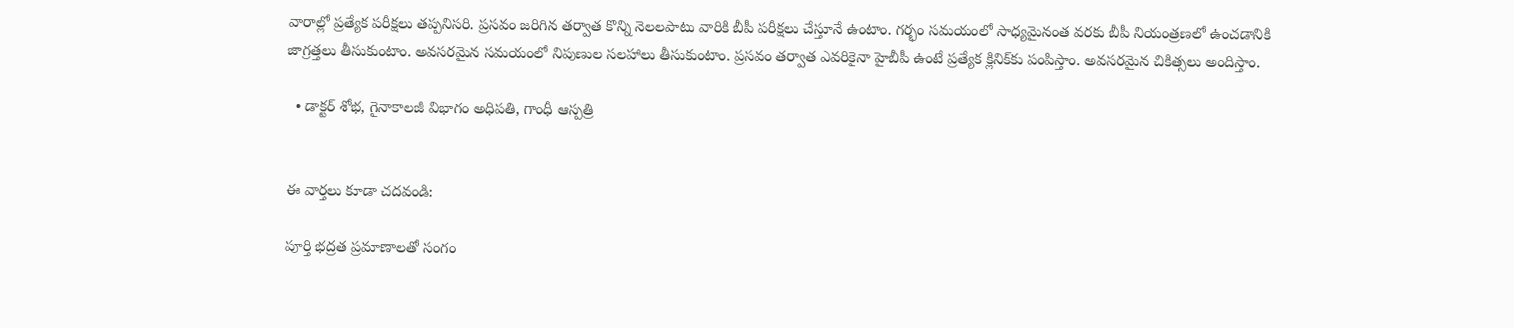వారాల్లో ప్రత్యేక పరీక్షలు తప్పనిసరి. ప్రసవం జరిగిన తర్వాత కొన్ని నెలలపాటు వారికి బీపీ పరీక్షలు చేస్తూనే ఉంటాం. గర్భం సమయంలో సాధ్యమైనంత వరకు బీపీ నియంత్రణలో ఉంచడానికి జాగ్రత్తలు తీసుకుంటాం. అవసరమైన సమయంలో నిపుణుల సలహాలు తీసుకుంటాం. ప్రసవం తర్వాత ఎవరికైనా హైబీపీ ఉంటే ప్రత్యేక క్లినిక్‌కు పంపిస్తాం. అవసరమైన చికిత్సలు అందిస్తాం.

  • డాక్టర్‌ శోభ, గైనాకాలజీ విభాగం అధిపతి, గాంధీ ఆస్పత్రి


ఈ వార్తలు కూడా చదవండి:

పూర్తి భద్రత ప్రమాణాలతో సంగం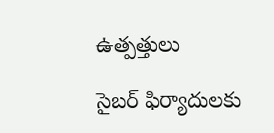ఉత్పత్తులు

సైబర్‌ ఫిర్యాదులకు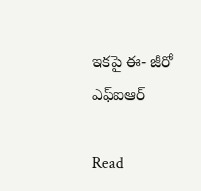ఇకపై ఈ- జీరో ఎఫ్‌ఐఆర్‌

Read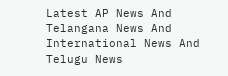Latest AP News And Telangana News And International News And Telugu News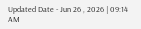Updated Date - Jun 26 , 2026 | 09:14 AM